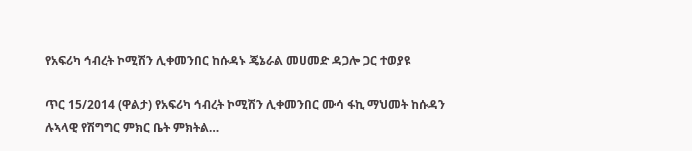የአፍሪካ ኅብረት ኮሚሽን ሊቀመንበር ከሱዳኑ ጄኔራል መሀመድ ዳጋሎ ጋር ተወያዩ

ጥር 15/2014 (ዋልታ) የአፍሪካ ኅብረት ኮሚሽን ሊቀመንበር ሙሳ ፋኪ ማህመት ከሱዳን ሉኣላዊ የሽግግር ምክር ቤት ምክትል…